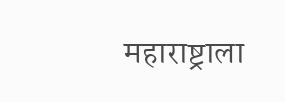महाराष्ट्राला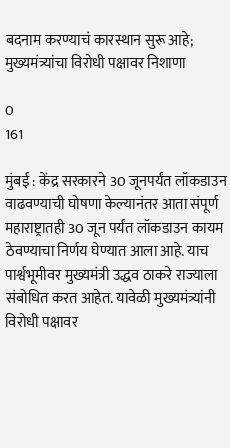बदनाम करण्याचं कारस्थान सुरू आहे; मुख्यमंत्र्यांचा विरोधी पक्षावर निशाणा

0
161

मुंबई : केंद्र सरकारने 30 जूनपर्यंत लॉकडाउन वाढवण्याची घोषणा केल्यानंतर आता संपूर्ण महाराष्ट्रातही 30 जून पर्यंत लॉकडाउन कायम ठेवण्याचा निर्णय घेण्यात आला आहे. याच पार्श्वभूमीवर मुख्यमंत्री उद्धव ठाकरे राज्याला संबोधित करत आहेत. यावेळी मुख्यमंत्र्यांनी विरोधी पक्षावर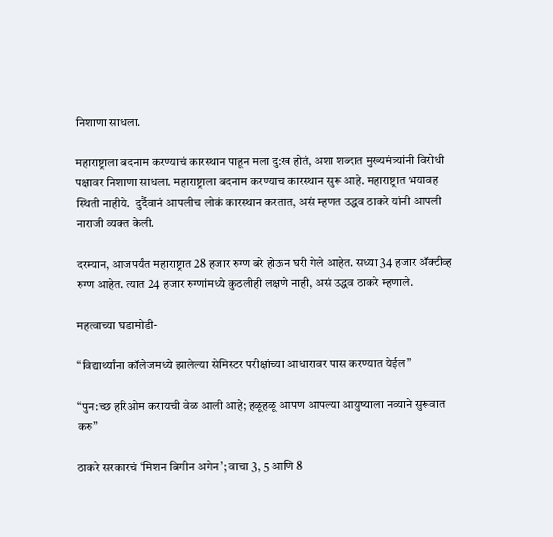निशाणा साधला.

महाराष्ट्राला बदनाम करण्याचं कारस्थान पाहून मला दु:ख होतं, अशा शब्दात मुख्यमंत्र्यांनी विरोधी पक्षावर निशाणा साधला. महाराष्ट्राला बदनाम करण्याच कारस्थान सुरू आहे. महाराष्ट्रात भयावह स्थिती नाहीये.  दुर्दैवानं आपलीच लोकं कारस्थान करतात, असं म्हणत उद्धव ठाकरे यांनी आपली नाराजी व्यक्त केली.

दरम्यान, आजपर्यंत महाराष्ट्रात 28 हजार रुग्ण बरे होऊन घरी गेले आहेत. सध्या 34 हजार अ‌ॅक्टीव्ह रुग्ण आहेत. त्यात 24 हजार रुग्णांमध्ये कुठलीही लक्षणे नाही, असं उद्धव ठाकरे म्हणाले.

महत्वाच्या घडामोडी-

“विद्यार्थ्यांना कॉलेजमध्ये झालेल्या सेमिस्टर परीक्षांच्या आधारावर पास करण्यात येईल”

“पुन:च्छ हरिओम करायची वेळ आली आहे; हळूहळू आपण आपल्या आयुष्याला नव्याने सुरूवात करु”

ठाकरे सरकारचं ‘मिशन बिगीन अगेन’; वाचा 3, 5 आणि 8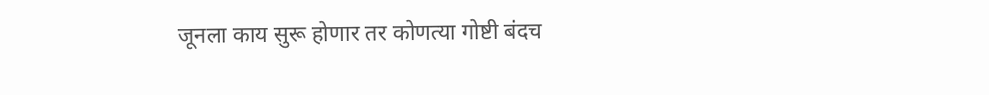जूनला काय सुरू होणार तर कोणत्या गोष्टी बंदच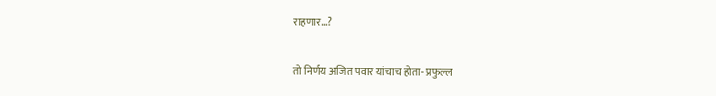राहणार…?

तो निर्णय अजित पवार यांचाच होता- प्रफुल्ल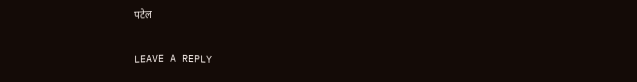पटेल

LEAVE A REPLY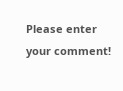Please enter your comment!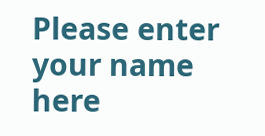Please enter your name here